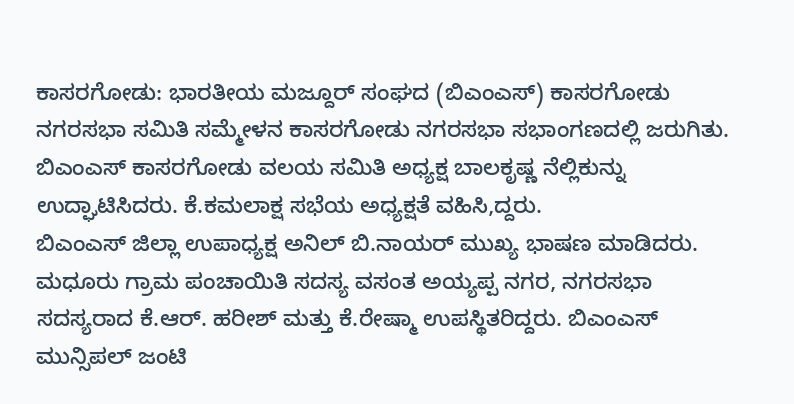ಕಾಸರಗೋಡು: ಭಾರತೀಯ ಮಜ್ದೂರ್ ಸಂಘದ (ಬಿಎಂಎಸ್) ಕಾಸರಗೋಡು ನಗರಸಭಾ ಸಮಿತಿ ಸಮ್ಮೇಳನ ಕಾಸರಗೋಡು ನಗರಸಭಾ ಸಭಾಂಗಣದಲ್ಲಿ ಜರುಗಿತು. ಬಿಎಂಎಸ್ ಕಾಸರಗೋಡು ವಲಯ ಸಮಿತಿ ಅಧ್ಯಕ್ಷ ಬಾಲಕೃಷ್ಣ ನೆಲ್ಲಿಕುನ್ನು ಉದ್ಘಾಟಿಸಿದರು. ಕೆ.ಕಮಲಾಕ್ಷ ಸಭೆಯ ಅಧ್ಯಕ್ಷತೆ ವಹಿಸಿ,ದ್ದರು.
ಬಿಎಂಎಸ್ ಜಿಲ್ಲಾ ಉಪಾಧ್ಯಕ್ಷ ಅನಿಲ್ ಬಿ.ನಾಯರ್ ಮುಖ್ಯ ಭಾಷಣ ಮಾಡಿದರು. ಮಧೂರು ಗ್ರಾಮ ಪಂಚಾಯಿತಿ ಸದಸ್ಯ ವಸಂತ ಅಯ್ಯಪ್ಪ ನಗರ, ನಗರಸಭಾ ಸದಸ್ಯರಾದ ಕೆ.ಆರ್. ಹರೀಶ್ ಮತ್ತು ಕೆ.ರೇಷ್ಮಾ ಉಪಸ್ಥಿತರಿದ್ದರು. ಬಿಎಂಎಸ್ ಮುನ್ಸಿಪಲ್ ಜಂಟಿ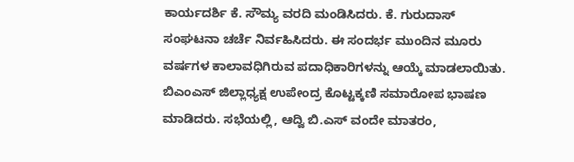ಕಾರ್ಯದರ್ಶಿ ಕೆ. ಸೌಮ್ಯ ವರದಿ ಮಂಡಿಸಿದರು. ಕೆ. ಗುರುದಾಸ್ ಸಂಘಟನಾ ಚರ್ಚೆ ನಿರ್ವಹಿಸಿದರು. ಈ ಸಂದರ್ಭ ಮುಂದಿನ ಮೂರು ವರ್ಷಗಳ ಕಾಲಾವಧಿಗಿರುವ ಪದಾಧಿಕಾರಿಗಳನ್ನು ಆಯ್ಕೆ ಮಾಡಲಾಯಿತು. ಬಿಎಂಎಸ್ ಜಿಲ್ಲಾಧ್ಯಕ್ಷ ಉಪೇಂದ್ರ ಕೊಟ್ಟಕ್ಕಣಿ ಸಮಾರೋಪ ಭಾಷಣ ಮಾಡಿದರು. ಸಭೆಯಲ್ಲಿ, ಆದ್ವಿ ಬಿ.ಎಸ್ ವಂದೇ ಮಾತರಂ,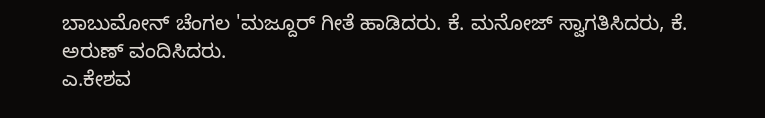ಬಾಬುಮೋನ್ ಚೆಂಗಲ 'ಮಜ್ದೂರ್ ಗೀತೆ ಹಾಡಿದರು. ಕೆ. ಮನೋಜ್ ಸ್ವಾಗತಿಸಿದರು, ಕೆ. ಅರುಣ್ ವಂದಿಸಿದರು.
ಎ.ಕೇಶವ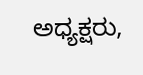ಅಧ್ಯಕ್ಷರು,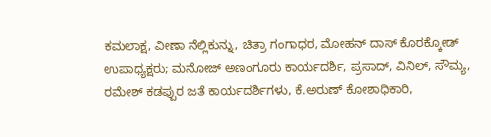ಕಮಲಾಕ್ಷ, ವೀಣಾ ನೆಲ್ಲಿಕುನ್ನು, ಚಿತ್ರಾ ಗಂಗಾಧರ, ಮೋಹನ್ ದಾಸ್ ಕೊರಕ್ಕೋಡ್ ಉಪಾಧ್ಯಕ್ಷರು; ಮನೋಜ್ ಅಣಂಗೂರು ಕಾರ್ಯದರ್ಶಿ, ಪ್ರಸಾದ್, ವಿನಿಲ್, ಸೌಮ್ಯ, ರಮೇಶ್ ಕಡಪ್ಪುರ ಜತೆ ಕಾರ್ಯದರ್ಶಿಗಳು, ಕೆ.ಅರುಣ್ ಕೋಶಾಧಿಕಾರಿ,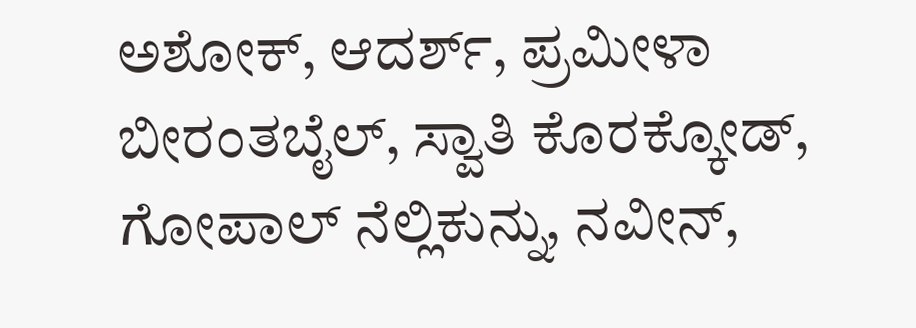ಅಶೋಕ್, ಆದರ್ಶ್, ಪ್ರಮೀಳಾ ಬೀರಂತಬೈಲ್, ಸ್ವಾತಿ ಕೊರಕ್ಕೋಡ್, ಗೋಪಾಲ್ ನೆಲ್ಲಿಕುನ್ನು, ನವೀನ್,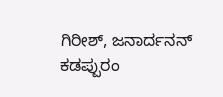ಗಿರೀಶ್, ಜನಾರ್ದನನ್ ಕಡಪ್ಪುರಂ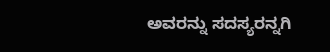ಅವರನ್ನು ಸದಸ್ಯರನ್ನಗಿ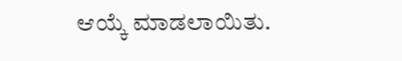ಆಯ್ಕೆ ಮಾಡಲಾಯಿತು.